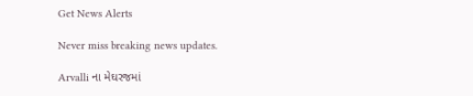Get News Alerts

Never miss breaking news updates.

Arvalli ના મેઘરજમાં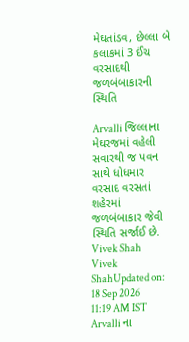મેઘતાંડવ, છેલ્લા બે કલાકમાં 3 ઈંચ વરસાદથી જળબંબાકારની સ્થિતિ

Arvalli જિલ્લાના મેઘરજમાં વહેલી સવારથી જ પવન સાથે ધોધમાર વરસાદ વરસતાં શહેરમાં જળબંબાકાર જેવી સ્થિતિ સર્જાઈ છે.
Vivek Shah
Vivek ShahUpdated on: 18 Sep 2026 11:19 AM IST
Arvalli ના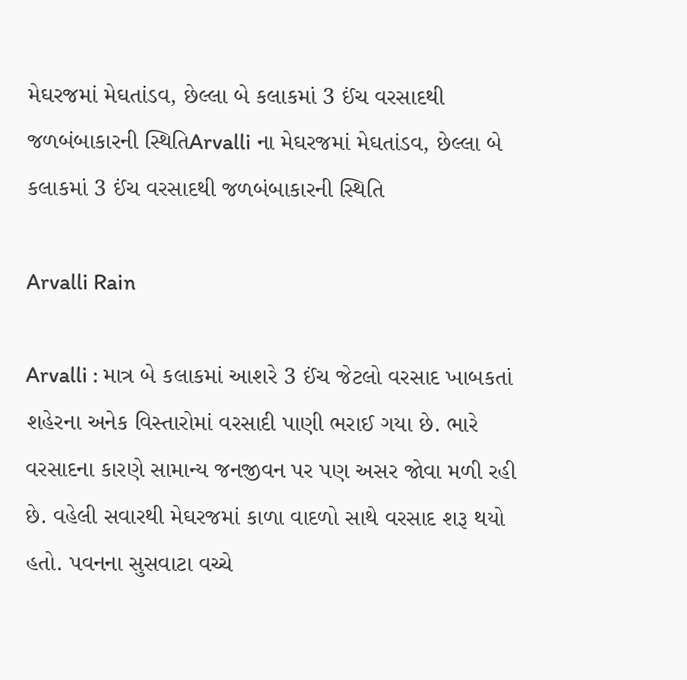મેઘરજમાં મેઘતાંડવ, છેલ્લા બે કલાકમાં 3 ઈંચ વરસાદથી જળબંબાકારની સ્થિતિArvalli ના મેઘરજમાં મેઘતાંડવ, છેલ્લા બે કલાકમાં 3 ઈંચ વરસાદથી જળબંબાકારની સ્થિતિ

Arvalli Rain

Arvalli : માત્ર બે કલાકમાં આશરે 3 ઈંચ જેટલો વરસાદ ખાબકતાં શહેરના અનેક વિસ્તારોમાં વરસાદી પાણી ભરાઈ ગયા છે. ભારે વરસાદના કારણે સામાન્ય જનજીવન પર પણ અસર જોવા મળી રહી છે. વહેલી સવારથી મેઘરજમાં કાળા વાદળો સાથે વરસાદ શરૂ થયો હતો. પવનના સુસવાટા વચ્ચે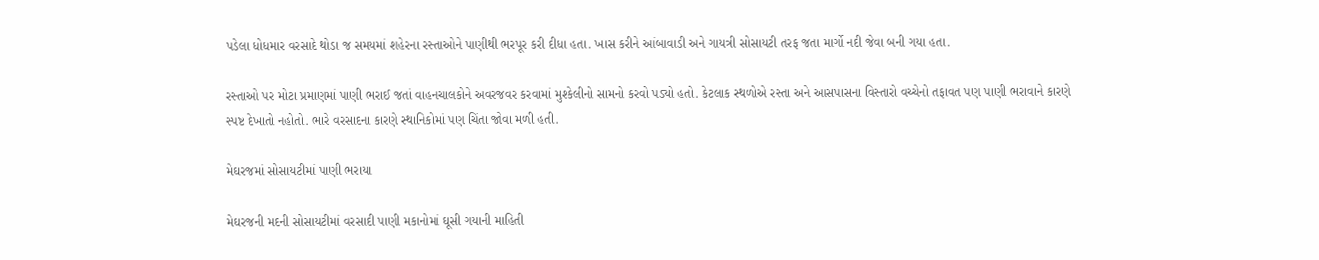પડેલા ધોધમાર વરસાદે થોડા જ સમયમાં શહેરના રસ્તાઓને પાણીથી ભરપૂર કરી દીધા હતા. ખાસ કરીને આંબાવાડી અને ગાયત્રી સોસાયટી તરફ જતા માર્ગો નદી જેવા બની ગયા હતા.

રસ્તાઓ પર મોટા પ્રમાણમાં પાણી ભરાઈ જતાં વાહનચાલકોને અવરજવર કરવામાં મુશ્કેલીનો સામનો કરવો પડ્યો હતો. કેટલાક સ્થળોએ રસ્તા અને આસપાસના વિસ્તારો વચ્ચેનો તફાવત પણ પાણી ભરાવાને કારણે સ્પષ્ટ દેખાતો નહોતો. ભારે વરસાદના કારણે સ્થાનિકોમાં પણ ચિંતા જોવા મળી હતી.

મેઘરજમાં સોસાયટીમાં પાણી ભરાયા

મેઘરજની મદની સોસાયટીમાં વરસાદી પાણી મકાનોમાં ઘૂસી ગયાની માહિતી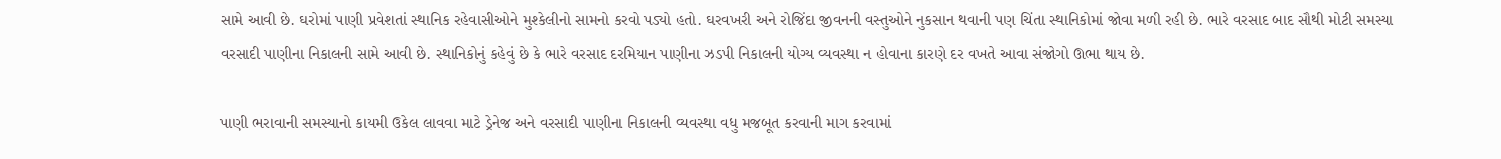સામે આવી છે. ઘરોમાં પાણી પ્રવેશતાં સ્થાનિક રહેવાસીઓને મુશ્કેલીનો સામનો કરવો પડ્યો હતો. ઘરવખરી અને રોજિંદા જીવનની વસ્તુઓને નુકસાન થવાની પણ ચિંતા સ્થાનિકોમાં જોવા મળી રહી છે. ભારે વરસાદ બાદ સૌથી મોટી સમસ્યા વરસાદી પાણીના નિકાલની સામે આવી છે. સ્થાનિકોનું કહેવું છે કે ભારે વરસાદ દરમિયાન પાણીના ઝડપી નિકાલની યોગ્ય વ્યવસ્થા ન હોવાના કારણે દર વખતે આવા સંજોગો ઊભા થાય છે.

પાણી ભરાવાની સમસ્યાનો કાયમી ઉકેલ લાવવા માટે ડ્રેનેજ અને વરસાદી પાણીના નિકાલની વ્યવસ્થા વધુ મજબૂત કરવાની માગ કરવામાં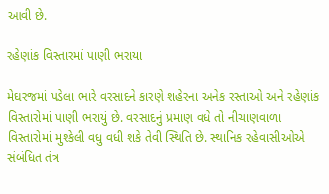આવી છે.

રહેણાંક વિસ્તારમાં પાણી ભરાયા

મેઘરજમાં પડેલા ભારે વરસાદને કારણે શહેરના અનેક રસ્તાઓ અને રહેણાંક વિસ્તારોમાં પાણી ભરાયું છે. વરસાદનું પ્રમાણ વધે તો નીચાણવાળા વિસ્તારોમાં મુશ્કેલી વધુ વધી શકે તેવી સ્થિતિ છે. સ્થાનિક રહેવાસીઓએ સંબંધિત તંત્ર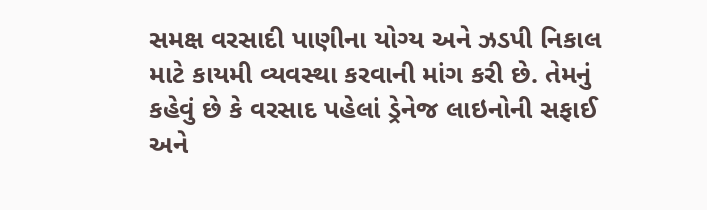સમક્ષ વરસાદી પાણીના યોગ્ય અને ઝડપી નિકાલ માટે કાયમી વ્યવસ્થા કરવાની માંગ કરી છે. તેમનું કહેવું છે કે વરસાદ પહેલાં ડ્રેનેજ લાઇનોની સફાઈ અને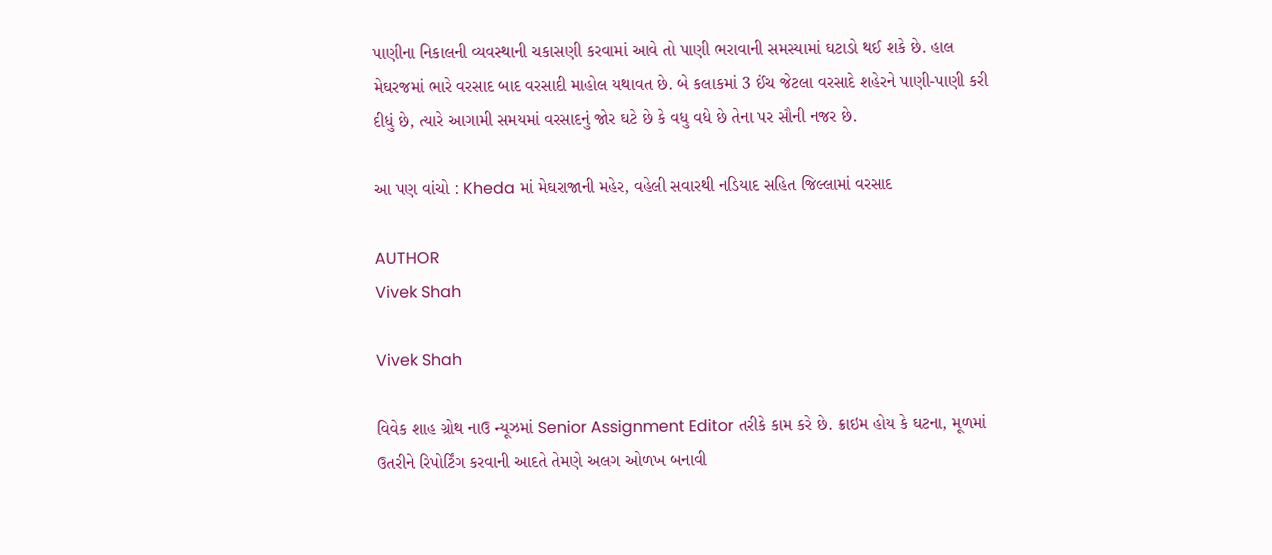પાણીના નિકાલની વ્યવસ્થાની ચકાસણી કરવામાં આવે તો પાણી ભરાવાની સમસ્યામાં ઘટાડો થઈ શકે છે. હાલ મેઘરજમાં ભારે વરસાદ બાદ વરસાદી માહોલ યથાવત છે. બે કલાકમાં 3 ઈંચ જેટલા વરસાદે શહેરને પાણી-પાણી કરી દીધું છે, ત્યારે આગામી સમયમાં વરસાદનું જોર ઘટે છે કે વધુ વધે છે તેના પર સૌની નજર છે.

આ પણ વાંચો : Kheda માં મેઘરાજાની મહેર, વહેલી સવારથી નડિયાદ સહિત જિલ્લામાં વરસાદ

AUTHOR
Vivek Shah

Vivek Shah

વિવેક શાહ ગ્રોથ નાઉ ન્યૂઝમાં Senior Assignment Editor તરીકે કામ કરે છે. ક્રાઇમ હોય કે ઘટના, મૂળમાં ઉતરીને રિપોર્ટિંગ કરવાની આદતે તેમણે અલગ ઓળખ બનાવી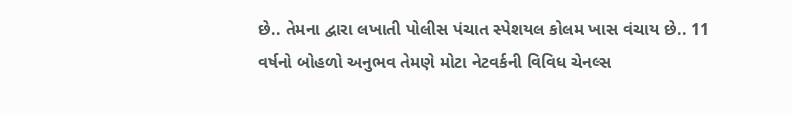છે.. તેમના દ્વારા લખાતી પોલીસ પંચાત સ્પેશયલ કોલમ ખાસ વંચાય છે.. 11 વર્ષનો બોહળો અનુભવ તેમણે મોટા નેટવર્કની વિવિધ ચેનલ્સ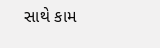સાથે કામ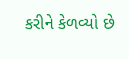કરીને કેળવ્યો છે